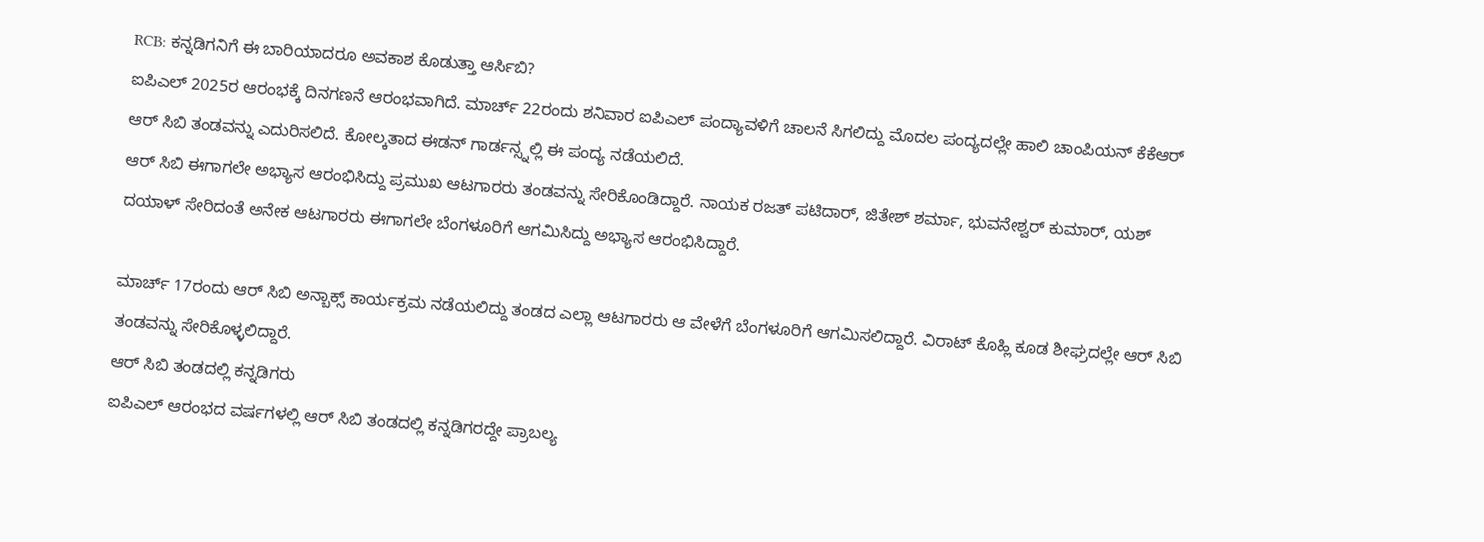RCB: ಕನ್ನಡಿಗನಿಗೆ ಈ ಬಾರಿಯಾದರೂ ಅವಕಾಶ ಕೊಡುತ್ತಾ ಆರ್ಸಿಬಿ?
ಐಪಿಎಲ್ 2025ರ ಆರಂಭಕ್ಕೆ ದಿನಗಣನೆ ಆರಂಭವಾಗಿದೆ. ಮಾರ್ಚ್ 22ರಂದು ಶನಿವಾರ ಐಪಿಎಲ್ ಪಂದ್ಯಾವಳಿಗೆ ಚಾಲನೆ ಸಿಗಲಿದ್ದು ಮೊದಲ ಪಂದ್ಯದಲ್ಲೇ ಹಾಲಿ ಚಾಂಪಿಯನ್ ಕೆಕೆಆರ್ ಆರ್ ಸಿಬಿ ತಂಡವನ್ನು ಎದುರಿಸಲಿದೆ. ಕೋಲ್ಕತಾದ ಈಡನ್ ಗಾರ್ಡನ್ಸ್ನಲ್ಲಿ ಈ ಪಂದ್ಯ ನಡೆಯಲಿದೆ.
ಆರ್ ಸಿಬಿ ಈಗಾಗಲೇ ಅಭ್ಯಾಸ ಆರಂಭಿಸಿದ್ದು ಪ್ರಮುಖ ಆಟಗಾರರು ತಂಡವನ್ನು ಸೇರಿಕೊಂಡಿದ್ದಾರೆ. ನಾಯಕ ರಜತ್ ಪಟಿದಾರ್, ಜಿತೇಶ್ ಶರ್ಮಾ, ಭುವನೇಶ್ವರ್ ಕುಮಾರ್, ಯಶ್ ದಯಾಳ್ ಸೇರಿದಂತೆ ಅನೇಕ ಆಟಗಾರರು ಈಗಾಗಲೇ ಬೆಂಗಳೂರಿಗೆ ಆಗಮಿಸಿದ್ದು ಅಭ್ಯಾಸ ಆರಂಭಿಸಿದ್ದಾರೆ.

ಮಾರ್ಚ್ 17ರಂದು ಆರ್ ಸಿಬಿ ಅನ್ಬಾಕ್ಸ್ ಕಾರ್ಯಕ್ರಮ ನಡೆಯಲಿದ್ದು ತಂಡದ ಎಲ್ಲಾ ಆಟಗಾರರು ಆ ವೇಳೆಗೆ ಬೆಂಗಳೂರಿಗೆ ಆಗಮಿಸಲಿದ್ದಾರೆ. ವಿರಾಟ್ ಕೊಹ್ಲಿ ಕೂಡ ಶೀಘ್ರದಲ್ಲೇ ಆರ್ ಸಿಬಿ ತಂಡವನ್ನು ಸೇರಿಕೊಳ್ಳಲಿದ್ದಾರೆ.
ಆರ್ ಸಿಬಿ ತಂಡದಲ್ಲಿ ಕನ್ನಡಿಗರು
ಐಪಿಎಲ್ ಆರಂಭದ ವರ್ಷಗಳಲ್ಲಿ ಆರ್ ಸಿಬಿ ತಂಡದಲ್ಲಿ ಕನ್ನಡಿಗರದ್ದೇ ಪ್ರಾಬಲ್ಯ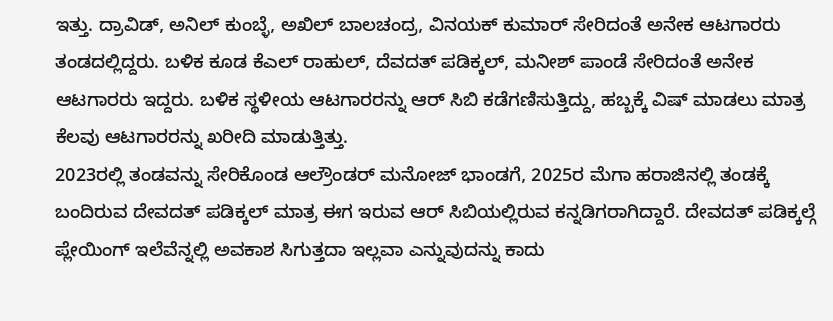ಇತ್ತು. ದ್ರಾವಿಡ್, ಅನಿಲ್ ಕುಂಬ್ಳೆ, ಅಖಿಲ್ ಬಾಲಚಂದ್ರ, ವಿನಯಕ್ ಕುಮಾರ್ ಸೇರಿದಂತೆ ಅನೇಕ ಆಟಗಾರರು ತಂಡದಲ್ಲಿದ್ದರು. ಬಳಿಕ ಕೂಡ ಕೆಎಲ್ ರಾಹುಲ್, ದೆವದತ್ ಪಡಿಕ್ಕಲ್, ಮನೀಶ್ ಪಾಂಡೆ ಸೇರಿದಂತೆ ಅನೇಕ ಆಟಗಾರರು ಇದ್ದರು. ಬಳಿಕ ಸ್ಥಳೀಯ ಆಟಗಾರರನ್ನು ಆರ್ ಸಿಬಿ ಕಡೆಗಣಿಸುತ್ತಿದ್ದು, ಹಬ್ಬಕ್ಕೆ ವಿಷ್ ಮಾಡಲು ಮಾತ್ರ ಕೆಲವು ಆಟಗಾರರನ್ನು ಖರೀದಿ ಮಾಡುತ್ತಿತ್ತು.
2023ರಲ್ಲಿ ತಂಡವನ್ನು ಸೇರಿಕೊಂಡ ಆಲ್ರೌಂಡರ್ ಮನೋಜ್ ಭಾಂಡಗೆ, 2025ರ ಮೆಗಾ ಹರಾಜಿನಲ್ಲಿ ತಂಡಕ್ಕೆ ಬಂದಿರುವ ದೇವದತ್ ಪಡಿಕ್ಕಲ್ ಮಾತ್ರ ಈಗ ಇರುವ ಆರ್ ಸಿಬಿಯಲ್ಲಿರುವ ಕನ್ನಡಿಗರಾಗಿದ್ದಾರೆ. ದೇವದತ್ ಪಡಿಕ್ಕಲ್ಗೆ ಪ್ಲೇಯಿಂಗ್ ಇಲೆವೆನ್ನಲ್ಲಿ ಅವಕಾಶ ಸಿಗುತ್ತದಾ ಇಲ್ಲವಾ ಎನ್ನುವುದನ್ನು ಕಾದು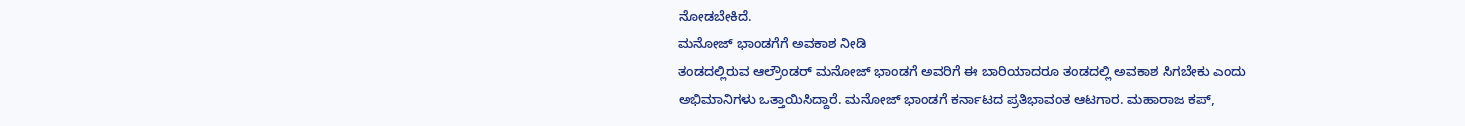ನೋಡಬೇಕಿದೆ.
ಮನೋಜ್ ಭಾಂಡಗೆಗೆ ಅವಕಾಶ ನೀಡಿ
ತಂಡದಲ್ಲಿರುವ ಆಲ್ರೌಂಡರ್ ಮನೋಜ್ ಭಾಂಡಗೆ ಅವರಿಗೆ ಈ ಬಾರಿಯಾದರೂ ತಂಡದಲ್ಲಿ ಅವಕಾಶ ಸಿಗಬೇಕು ಎಂದು ಅಭಿಮಾನಿಗಳು ಒತ್ತಾಯಿಸಿದ್ದಾರೆ. ಮನೋಜ್ ಭಾಂಡಗೆ ಕರ್ನಾಟದ ಪ್ರತಿಭಾವಂತ ಆಟಗಾರ. ಮಹಾರಾಜ ಕಪ್,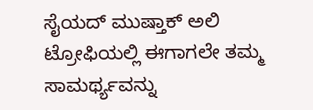ಸೈಯದ್ ಮುಷ್ತಾಕ್ ಅಲಿ ಟ್ರೋಫಿಯಲ್ಲಿ ಈಗಾಗಲೇ ತಮ್ಮ ಸಾಮರ್ಥ್ಯವನ್ನು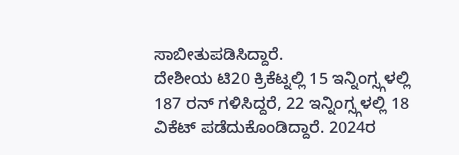ಸಾಬೀತುಪಡಿಸಿದ್ದಾರೆ.
ದೇಶೀಯ ಟಿ20 ಕ್ರಿಕೆಟ್ನಲ್ಲಿ 15 ಇನ್ನಿಂಗ್ಸ್ಗಳಲ್ಲಿ 187 ರನ್ ಗಳಿಸಿದ್ದರೆ, 22 ಇನ್ನಿಂಗ್ಸ್ಗಳಲ್ಲಿ 18 ವಿಕೆಟ್ ಪಡೆದುಕೊಂಡಿದ್ದಾರೆ. 2024ರ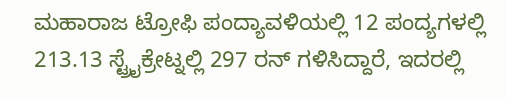ಮಹಾರಾಜ ಟ್ರೋಫಿ ಪಂದ್ಯಾವಳಿಯಲ್ಲಿ 12 ಪಂದ್ಯಗಳಲ್ಲಿ 213.13 ಸ್ಟ್ರೈಕ್ರೇಟ್ನಲ್ಲಿ 297 ರನ್ ಗಳಿಸಿದ್ದಾರೆ, ಇದರಲ್ಲಿ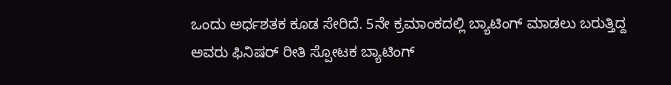ಒಂದು ಅರ್ಧಶತಕ ಕೂಡ ಸೇರಿದೆ. 5ನೇ ಕ್ರಮಾಂಕದಲ್ಲಿ ಬ್ಯಾಟಿಂಗ್ ಮಾಡಲು ಬರುತ್ತಿದ್ದ ಅವರು ಫಿನಿಷರ್ ರೀತಿ ಸ್ಪೋಟಕ ಬ್ಯಾಟಿಂಗ್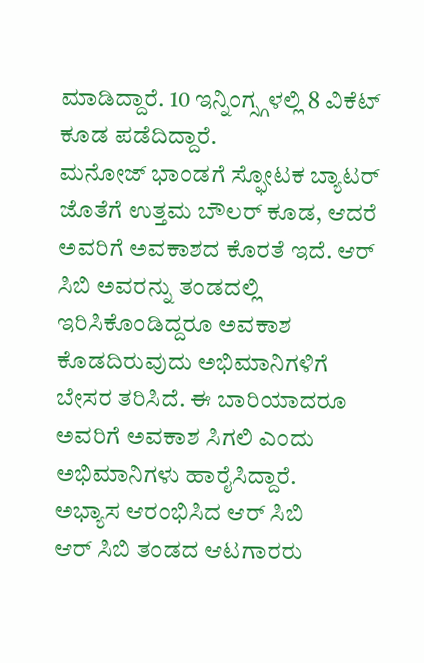ಮಾಡಿದ್ದಾರೆ. 10 ಇನ್ನಿಂಗ್ಸ್ಗಳಲ್ಲಿ 8 ವಿಕೆಟ್ ಕೂಡ ಪಡೆದಿದ್ದಾರೆ.
ಮನೋಜ್ ಭಾಂಡಗೆ ಸ್ಫೋಟಕ ಬ್ಯಾಟರ್ ಜೊತೆಗೆ ಉತ್ತಮ ಬೌಲರ್ ಕೂಡ, ಆದರೆ ಅವರಿಗೆ ಅವಕಾಶದ ಕೊರತೆ ಇದೆ. ಆರ್ ಸಿಬಿ ಅವರನ್ನು ತಂಡದಲ್ಲಿ ಇರಿಸಿಕೊಂಡಿದ್ದರೂ ಅವಕಾಶ ಕೊಡದಿರುವುದು ಅಭಿಮಾನಿಗಳಿಗೆ ಬೇಸರ ತರಿಸಿದೆ. ಈ ಬಾರಿಯಾದರೂ ಅವರಿಗೆ ಅವಕಾಶ ಸಿಗಲಿ ಎಂದು ಅಭಿಮಾನಿಗಳು ಹಾರೈಸಿದ್ದಾರೆ.
ಅಭ್ಯಾಸ ಆರಂಭಿಸಿದ ಆರ್ ಸಿಬಿ
ಆರ್ ಸಿಬಿ ತಂಡದ ಆಟಗಾರರು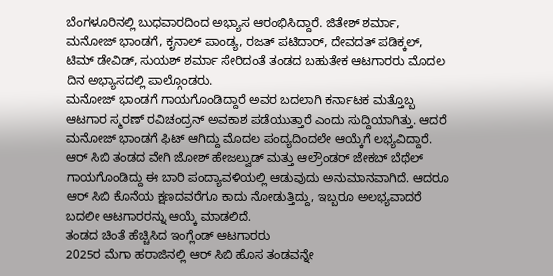ಬೆಂಗಳೂರಿನಲ್ಲಿ ಬುಧವಾರದಿಂದ ಅಭ್ಯಾಸ ಆರಂಭಿಸಿದ್ದಾರೆ. ಜಿತೇಶ್ ಶರ್ಮಾ, ಮನೋಜ್ ಭಾಂಡಗೆ, ಕೃನಾಲ್ ಪಾಂಡ್ಯ, ರಜತ್ ಪಟಿದಾರ್, ದೇವದತ್ ಪಡಿಕ್ಕಲ್, ಟಿಮ್ ಡೇವಿಡ್, ಸುಯಶ್ ಶರ್ಮಾ ಸೇರಿದಂತೆ ತಂಡದ ಬಹುತೇಕ ಆಟಗಾರರು ಮೊದಲ ದಿನ ಅಭ್ಯಾಸದಲ್ಲಿ ಪಾಲ್ಗೊಂಡರು.
ಮನೋಜ್ ಭಾಂಡಗೆ ಗಾಯಗೊಂಡಿದ್ದಾರೆ ಅವರ ಬದಲಾಗಿ ಕರ್ನಾಟಕ ಮತ್ತೊಬ್ಬ ಆಟಗಾರ ಸ್ಮರಣ್ ರವಿಚಂದ್ರನ್ ಅವಕಾಶ ಪಡೆಯುತ್ತಾರೆ ಎಂದು ಸುದ್ದಿಯಾಗಿತ್ತು. ಆದರೆ ಮನೋಜ್ ಭಾಂಡಗೆ ಫಿಟ್ ಆಗಿದ್ದು ಮೊದಲ ಪಂದ್ಯದಿಂದಲೇ ಆಯ್ಕೆಗೆ ಲಭ್ಯವಿದ್ದಾರೆ.
ಆರ್ ಸಿಬಿ ತಂಡದ ವೇಗಿ ಜೋಶ್ ಹೇಜಲ್ವುಡ್ ಮತ್ತು ಆಲ್ರೌಂಡರ್ ಜೇಕಬ್ ಬೆಥೆಲ್ ಗಾಯಗೊಂಡಿದ್ದು ಈ ಬಾರಿ ಪಂದ್ಯಾವಳಿಯಲ್ಲಿ ಆಡುವುದು ಅನುಮಾನವಾಗಿದೆ. ಆದರೂ ಆರ್ ಸಿಬಿ ಕೊನೆಯ ಕ್ಷಣದವರೆಗೂ ಕಾದು ನೋಡುತ್ತಿದ್ದು, ಇಬ್ಬರೂ ಅಲಭ್ಯವಾದರೆ ಬದಲೀ ಆಟಗಾರರನ್ನು ಆಯ್ಕೆ ಮಾಡಲಿದೆ.
ತಂಡದ ಚಿಂತೆ ಹೆಚ್ಚಿಸಿದ ಇಂಗ್ಲೆಂಡ್ ಆಟಗಾರರು
2025ರ ಮೆಗಾ ಹರಾಜಿನಲ್ಲಿ ಆರ್ ಸಿಬಿ ಹೊಸ ತಂಡವನ್ನೇ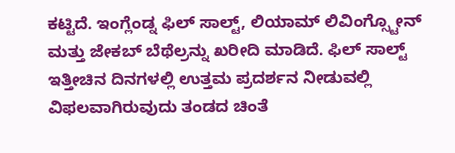ಕಟ್ಟಿದೆ. ಇಂಗ್ಲೆಂಡ್ನ ಫಿಲ್ ಸಾಲ್ಟ್, ಲಿಯಾಮ್ ಲಿವಿಂಗ್ಸ್ಟೋನ್ ಮತ್ತು ಜೇಕಬ್ ಬೆಥೆಲ್ರನ್ನು ಖರೀದಿ ಮಾಡಿದೆ. ಫಿಲ್ ಸಾಲ್ಟ್ ಇತ್ತೀಚಿನ ದಿನಗಳಲ್ಲಿ ಉತ್ತಮ ಪ್ರದರ್ಶನ ನೀಡುವಲ್ಲಿ ವಿಫಲವಾಗಿರುವುದು ತಂಡದ ಚಿಂತೆ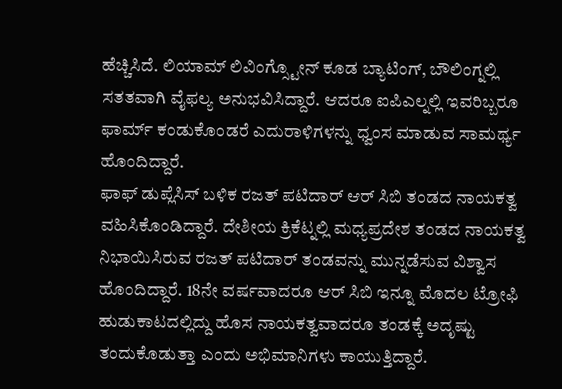ಹೆಚ್ಚಿಸಿದೆ. ಲಿಯಾಮ್ ಲಿವಿಂಗ್ಸ್ಟೋನ್ ಕೂಡ ಬ್ಯಾಟಿಂಗ್, ಬೌಲಿಂಗ್ನಲ್ಲಿ ಸತತವಾಗಿ ವೈಫಲ್ಯ ಅನುಭವಿಸಿದ್ದಾರೆ. ಆದರೂ ಐಪಿಎಲ್ನಲ್ಲಿ ಇವರಿಬ್ಬರೂ ಫಾರ್ಮ್ ಕಂಡುಕೊಂಡರೆ ಎದುರಾಳಿಗಳನ್ನು ಧ್ವಂಸ ಮಾಡುವ ಸಾಮರ್ಥ್ಯ ಹೊಂದಿದ್ದಾರೆ.
ಫಾಫ್ ಡುಪ್ಲೆಸಿಸ್ ಬಳಿಕ ರಜತ್ ಪಟಿದಾರ್ ಆರ್ ಸಿಬಿ ತಂಡದ ನಾಯಕತ್ವ ವಹಿಸಿಕೊಂಡಿದ್ದಾರೆ. ದೇಶೀಯ ಕ್ರಿಕೆಟ್ನಲ್ಲಿ ಮಧ್ಯಪ್ರದೇಶ ತಂಡದ ನಾಯಕತ್ವ ನಿಭಾಯಿಸಿರುವ ರಜತ್ ಪಟಿದಾರ್ ತಂಡವನ್ನು ಮುನ್ನಡೆಸುವ ವಿಶ್ವಾಸ ಹೊಂದಿದ್ದಾರೆ. 18ನೇ ವರ್ಷವಾದರೂ ಆರ್ ಸಿಬಿ ಇನ್ನೂ ಮೊದಲ ಟ್ರೋಫಿ ಹುಡುಕಾಟದಲ್ಲಿದ್ದು ಹೊಸ ನಾಯಕತ್ವವಾದರೂ ತಂಡಕ್ಕೆ ಅದೃಷ್ಟು ತಂದುಕೊಡುತ್ತಾ ಎಂದು ಅಭಿಮಾನಿಗಳು ಕಾಯುತ್ತಿದ್ದಾರೆ.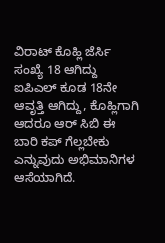ವಿರಾಟ್ ಕೊಹ್ಲಿ ಜೆರ್ಸಿ ಸಂಖ್ಯೆ 18 ಆಗಿದ್ದು ಐಪಿಎಲ್ ಕೂಡ 18ನೇ ಆವೃತ್ತಿ ಆಗಿದ್ದು, ಕೊಹ್ಲಿಗಾಗಿ ಆದರೂ ಆರ್ ಸಿಬಿ ಈ ಬಾರಿ ಕಪ್ ಗೆಲ್ಲಬೇಕು ಎನ್ನುವುದು ಅಭಿಮಾನಿಗಳ ಆಸೆಯಾಗಿದೆ.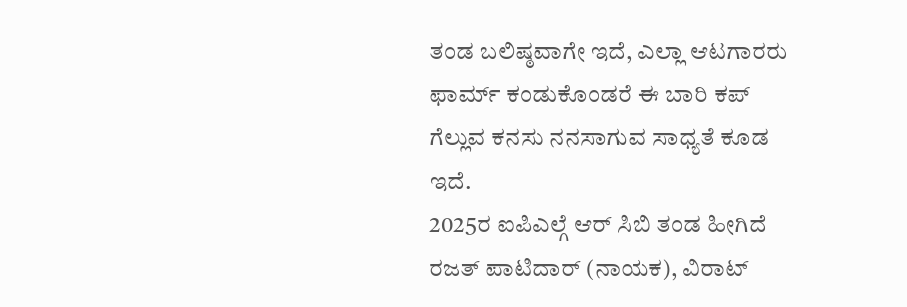ತಂಡ ಬಲಿಷ್ಠವಾಗೇ ಇದೆ, ಎಲ್ಲಾ ಆಟಗಾರರು ಫಾರ್ಮ್ ಕಂಡುಕೊಂಡರೆ ಈ ಬಾರಿ ಕಪ್ ಗೆಲ್ಲುವ ಕನಸು ನನಸಾಗುವ ಸಾಧ್ಯತೆ ಕೂಡ ಇದೆ.
2025ರ ಐಪಿಎಲ್ಗೆ ಆರ್ ಸಿಬಿ ತಂಡ ಹೀಗಿದೆ
ರಜತ್ ಪಾಟಿದಾರ್ (ನಾಯಕ), ವಿರಾಟ್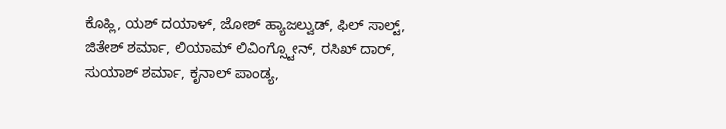ಕೊಹ್ಲಿ, ಯಶ್ ದಯಾಳ್, ಜೋಶ್ ಹ್ಯಾಜಲ್ವುಡ್, ಫಿಲ್ ಸಾಲ್ಟ್, ಜಿತೇಶ್ ಶರ್ಮಾ, ಲಿಯಾಮ್ ಲಿವಿಂಗ್ಸ್ಟೋನ್, ರಸಿಖ್ ದಾರ್, ಸುಯಾಶ್ ಶರ್ಮಾ, ಕೃನಾಲ್ ಪಾಂಡ್ಯ,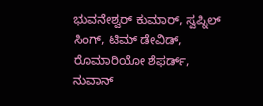ಭುವನೇಶ್ವರ್ ಕುಮಾರ್, ಸ್ವಪ್ನಿಲ್ ಸಿಂಗ್, ಟಿಮ್ ಡೇವಿಡ್, ರೊಮಾರಿಯೋ ಶೆಫರ್ಡ್, ನುವಾನ್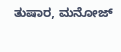ತುಷಾರ, ಮನೋಜ್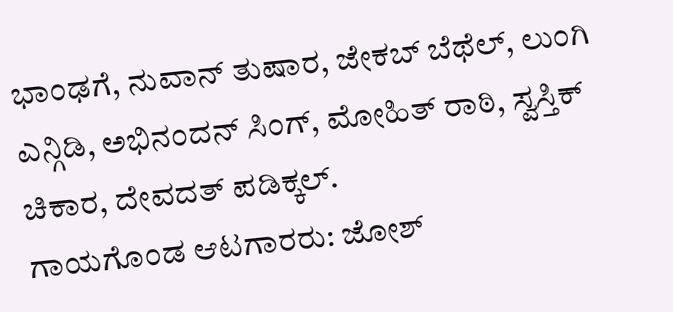ಭಾಂಢಗೆ, ನುವಾನ್ ತುಷಾರ, ಜೇಕಬ್ ಬೆಥೆಲ್, ಲುಂಗಿ ಎನ್ಗಿಡಿ, ಅಭಿನಂದನ್ ಸಿಂಗ್, ಮೋಹಿತ್ ರಾಠಿ, ಸ್ವಸ್ತಿಕ್ ಚಿಕಾರ, ದೇವದತ್ ಪಡಿಕ್ಕಲ್.
ಗಾಯಗೊಂಡ ಆಟಗಾರರು: ಜೋಶ್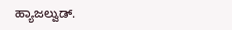ಹ್ಯಾಜಲ್ವುಡ್.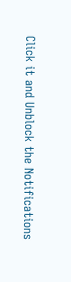Click it and Unblock the Notifications